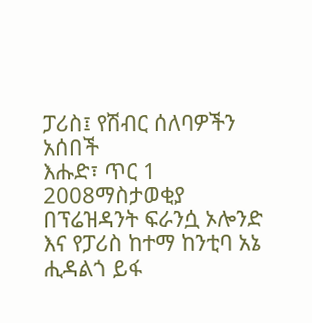ፓሪስ፤ የሽብር ሰለባዎችን አሰበች
እሑድ፣ ጥር 1 2008ማስታወቂያ
በፕሬዝዳንት ፍራንሷ ኦሎንድ እና የፓሪስ ከተማ ከንቲባ አኔ ሒዳልጎ ይፋ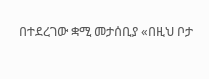በተደረገው ቋሚ መታሰቢያ «በዚህ ቦታ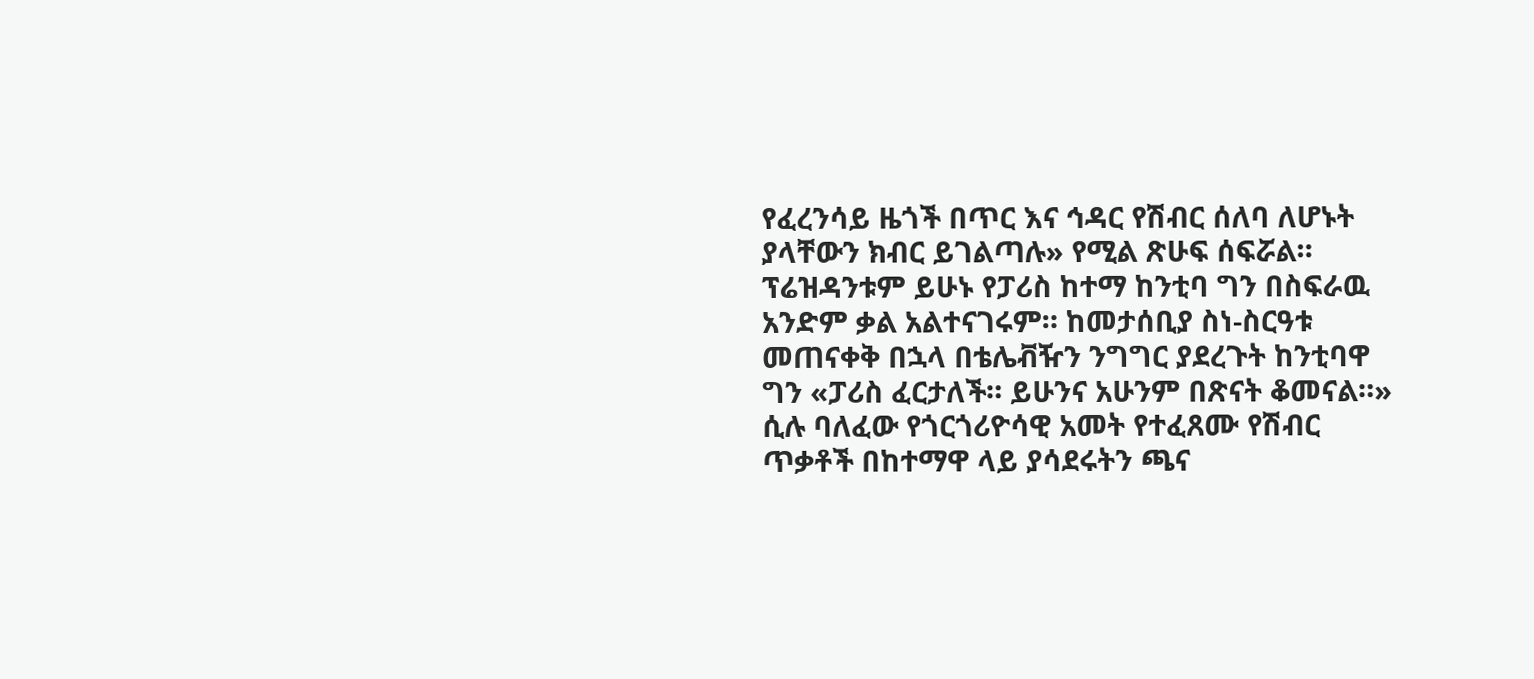የፈረንሳይ ዜጎች በጥር እና ኅዳር የሽብር ሰለባ ለሆኑት ያላቸውን ክብር ይገልጣሉ» የሚል ጽሁፍ ሰፍሯል። ፕሬዝዳንቱም ይሁኑ የፓሪስ ከተማ ከንቲባ ግን በስፍራዉ አንድም ቃል አልተናገሩም። ከመታሰቢያ ስነ-ስርዓቱ መጠናቀቅ በኋላ በቴሌቭዥን ንግግር ያደረጉት ከንቲባዋ ግን «ፓሪስ ፈርታለች። ይሁንና አሁንም በጽናት ቆመናል።» ሲሉ ባለፈው የጎርጎሪዮሳዊ አመት የተፈጸሙ የሽብር ጥቃቶች በከተማዋ ላይ ያሳደሩትን ጫና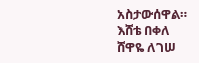አስታውሰዋል።
እሸቴ በቀለ
ሸዋዬ ለገሠ